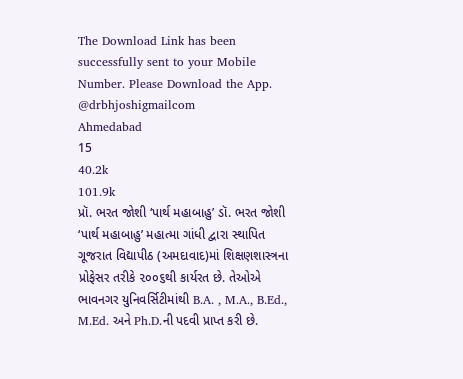The Download Link has been successfully sent to your Mobile Number. Please Download the App.
@drbhjoshigmailcom
Ahmedabad
15
40.2k
101.9k
પ્રૉ. ભરત જોશી ‘પાર્થ મહાબાહુ’ ડૉ. ભરત જોશી ‘પાર્થ મહાબાહુ’ મહાત્મા ગાંધી દ્વારા સ્થાપિત ગૂજરાત વિદ્યાપીઠ (અમદાવાદ)માં શિક્ષણશાસ્ત્રના પ્રોફેસર તરીકે ૨૦૦૬થી કાર્યરત છે. તેઓએ ભાવનગર યુનિવર્સિટીમાંથી B.A. , M.A., B.Ed., M.Ed. અને Ph.D.ની પદવી પ્રાપ્ત કરી છે.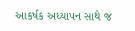આકર્ષક અધ્યાપન સાથે જ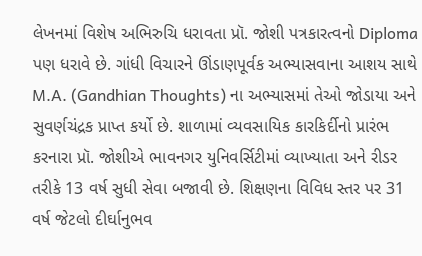લેખનમાં વિશેષ અભિરુચિ ધરાવતા પ્રૉ. જોશી પત્રકારત્વનો Diploma પણ ધરાવે છે. ગાંધી વિચારને ઊંડાણપૂર્વક અભ્યાસવાના આશય સાથે M.A. (Gandhian Thoughts) ના અભ્યાસમાં તેઓ જોડાયા અને સુવર્ણચંદ્રક પ્રાપ્ત કર્યો છે. શાળામાં વ્યવસાયિક કારકિર્દીનો પ્રારંભ કરનારા પ્રૉ. જોશીએ ભાવનગર યુનિવર્સિટીમાં વ્યાખ્યાતા અને રીડર તરીકે 13 વર્ષ સુધી સેવા બજાવી છે. શિક્ષણના વિવિધ સ્તર પર 31 વર્ષ જેટલો દીર્ઘાનુભવ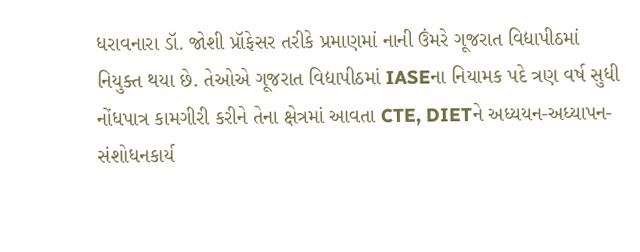ધરાવનારા ડૉ. જોશી પ્રૉફેસર તરીકે પ્રમાણમાં નાની ઉંમરે ગૂજરાત વિદ્યાપીઠમાં નિયુક્ત થયા છે. તેઓએ ગૂજરાત વિદ્યાપીઠમાં IASEના નિયામક પદે ત્રણ વર્ષ સુધી નોંધપાત્ર કામગીરી કરીને તેના ક્ષેત્રમાં આવતા CTE, DIETને અધ્યયન-અધ્યાપન-સંશોધનકાર્ય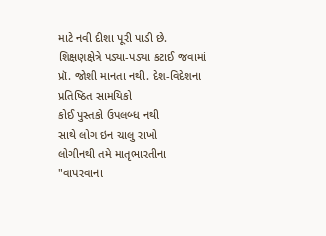માટે નવી દીશા પૂરી પાડી છે. શિક્ષણક્ષેત્રે પડ્યા-પડ્યા કટાઈ જવામાં પ્રૉ. જોશી માનતા નથી. દેશ-વિદેશના પ્રતિષ્ઠિત સામયિકો
કોઈ પુસ્તકો ઉપલબ્ધ નથી
સાથે લોગ ઇન ચાલુ રાખો
લોગીનથી તમે માતૃભારતીના "વાપરવાના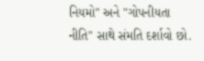નિયમો" અને "ગોપનીયતા નીતિ" સાથે સંમતિ દર્શાવો છો.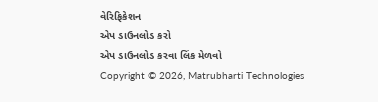વેરિફિકેશન
એપ ડાઉનલોડ કરો
એપ ડાઉનલોડ કરવા લિંક મેળવો
Copyright © 2026, Matrubharti Technologies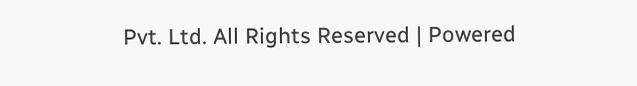Pvt. Ltd. All Rights Reserved | Powered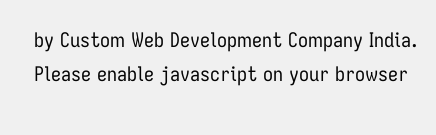by Custom Web Development Company India.
Please enable javascript on your browser